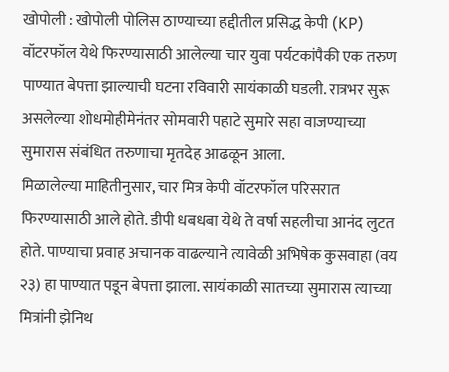खोपोली : खोपोली पोलिस ठाण्याच्या हद्दीतील प्रसिद्ध केपी (KP) वॉटरफॉल येथे फिरण्यासाठी आलेल्या चार युवा पर्यटकांपैकी एक तरुण पाण्यात बेपत्ता झाल्याची घटना रविवारी सायंकाळी घडली. रात्रभर सुरू असलेल्या शोधमोहीमेनंतर सोमवारी पहाटे सुमारे सहा वाजण्याच्या सुमारास संबंधित तरुणाचा मृतदेह आढळून आला.
मिळालेल्या माहितीनुसार, चार मित्र केपी वॉटरफॉल परिसरात फिरण्यासाठी आले होते. डीपी धबधबा येथे ते वर्षा सहलीचा आनंद लुटत होते. पाण्याचा प्रवाह अचानक वाढल्याने त्यावेळी अभिषेक कुसवाहा (वय २३) हा पाण्यात पडून बेपत्ता झाला. सायंकाळी सातच्या सुमारास त्याच्या मित्रांनी झेनिथ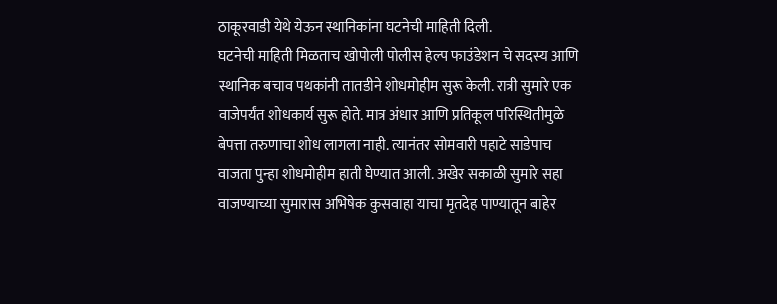ठाकूरवाडी येथे येऊन स्थानिकांना घटनेची माहिती दिली.
घटनेची माहिती मिळताच खोपोली पोलीस हेल्प फाउंडेशन चे सदस्य आणि स्थानिक बचाव पथकांनी तातडीने शोधमोहीम सुरू केली. रात्री सुमारे एक वाजेपर्यंत शोधकार्य सुरू होते. मात्र अंधार आणि प्रतिकूल परिस्थितीमुळे बेपत्ता तरुणाचा शोध लागला नाही. त्यानंतर सोमवारी पहाटे साडेपाच वाजता पुन्हा शोधमोहीम हाती घेण्यात आली. अखेर सकाळी सुमारे सहा वाजण्याच्या सुमारास अभिषेक कुसवाहा याचा मृतदेह पाण्यातून बाहेर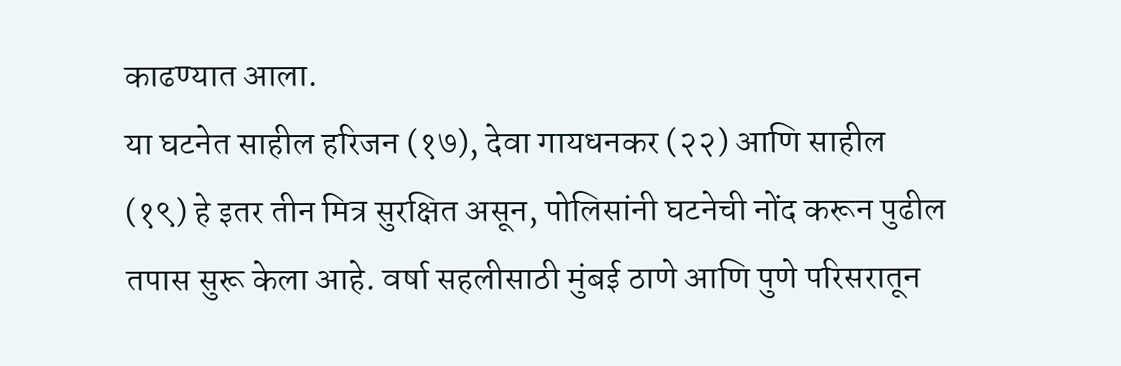काढण्यात आला.
या घटनेत साहील हरिजन (१७), देवा गायधनकर (२२) आणि साहील (१९) हे इतर तीन मित्र सुरक्षित असून, पोलिसांनी घटनेची नोंद करून पुढील तपास सुरू केला आहे. वर्षा सहलीसाठी मुंबई ठाणे आणि पुणे परिसरातून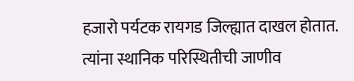हजारो पर्यटक रायगड जिल्ह्यात दाखल होतात. त्यांना स्थानिक परिस्थितीची जाणीव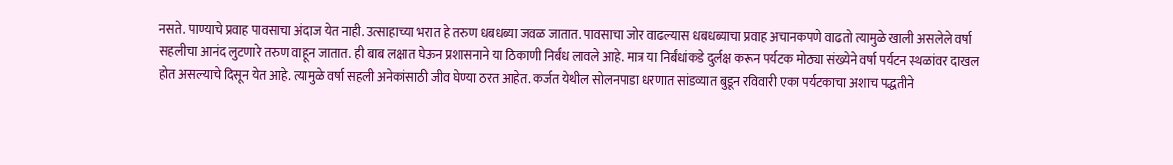नसते. पाण्याचे प्रवाह पावसाचा अंदाज येत नाही. उत्साहाच्या भरात हे तरुण धबधब्या जवळ जातात. पावसाचा जोर वाढल्यास धबधब्याचा प्रवाह अचानकपणे वाढतो त्यामुळे खाली असलेले वर्षा सहलीचा आनंद लुटणारे तरुण वाहून जातात. ही बाब लक्षात घेऊन प्रशासनाने या ठिकाणी निर्बंध लावले आहे. मात्र या निर्बंधांकडे दुर्लक्ष करून पर्यटक मोठ्या संख्येने वर्षा पर्यटन स्थळांवर दाखल होत असल्याचे दिसून येत आहे. त्यामुळे वर्षा सहली अनेकांसाठी जीव घेण्या ठरत आहेत. कर्जत येथील सोलनपाडा धरणात सांडव्यात बुडून रविवारी एका पर्यटकाचा अशाच पद्धतीने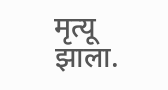मृत्यू झाला.